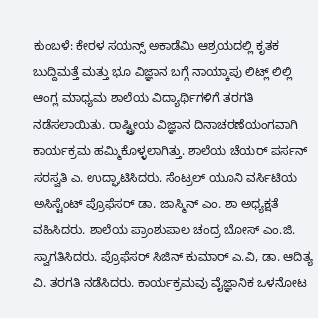ಕುಂಬಳೆ: ಕೇರಳ ಸಯನ್ಸ್ ಅಕಾಡೆಮಿ ಆಶ್ರಯದಲ್ಲಿ ಕೃತಕ ಬುದ್ದಿಮತ್ತೆ ಮತ್ತು ಭೂ ವಿಜ್ಞಾನ ಬಗ್ಗೆ ನಾಯ್ಕಾಪು ಲಿಟ್ಲ್ ಲಿಲ್ಲಿ ಆಂಗ್ಲ ಮಾಧ್ಯಮ ಶಾಲೆಯ ವಿದ್ಯಾರ್ಥಿಗಳಿಗೆ ತರಗತಿ ನಡೆಸಲಾಯಿತು. ರಾಷ್ಟ್ರೀಯ ವಿಜ್ಞಾನ ದಿನಾಚರಣೆಯಂಗವಾಗಿ ಕಾರ್ಯಕ್ರಮ ಹಮ್ಮಿಕೊಳ್ಳಲಾಗಿತ್ತು. ಶಾಲೆಯ ಚೆಯರ್ ಪರ್ಸನ್ ಸರಸ್ವತಿ ಎ. ಉದ್ಘಾಟಿಸಿದರು. ಸೆಂಟ್ರಲ್ ಯೂನಿ ವರ್ಸಿಟಿಯ ಅಸಿಸ್ಟೆಂಟ್ ಪ್ರೊಫೆಸರ್ ಡಾ. ಜಾಸ್ಮಿನ್ ಎಂ. ಶಾ ಅಧ್ಯಕ್ಷತೆ ವಹಿಸಿದರು. ಶಾಲೆಯ ಪ್ರಾಂಶುಪಾಲ ಚಂದ್ರ ಬೋಸ್ ಎಂ.ಜಿ. ಸ್ವಾಗತಿಸಿದರು. ಪ್ರೊಫೆಸರ್ ಸಿಜಿನ್ ಕುಮಾರ್ ಎ.ವಿ, ಡಾ. ಆದಿತ್ಯ ವಿ. ತರಗತಿ ನಡೆಸಿದರು. ಕಾರ್ಯಕ್ರಮವು ವೈಜ್ಞಾನಿಕ ಒಳನೋಟ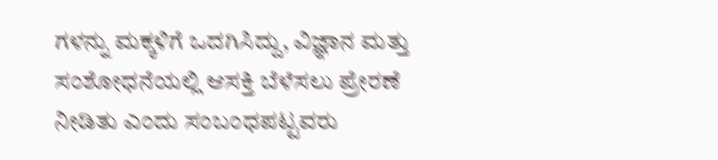ಗಳನ್ನು ಮಕ್ಕಳಿಗೆ ಒದಗಿಸಿದ್ದು, ವಿಜ್ಞಾನ ಮತ್ತು ಸಂಶೋಧನೆಯಲ್ಲಿ ಆಸಕ್ತಿ ಬೆಳೆಸಲು ಪ್ರೇರಣೆ ನೀಡಿತು ಎಂದು ಸಂಬಂಧಪಟ್ಟವರು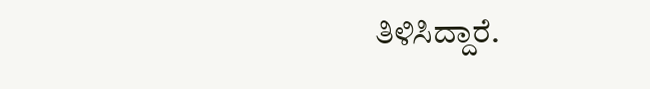ತಿಳಿಸಿದ್ದಾರೆ.